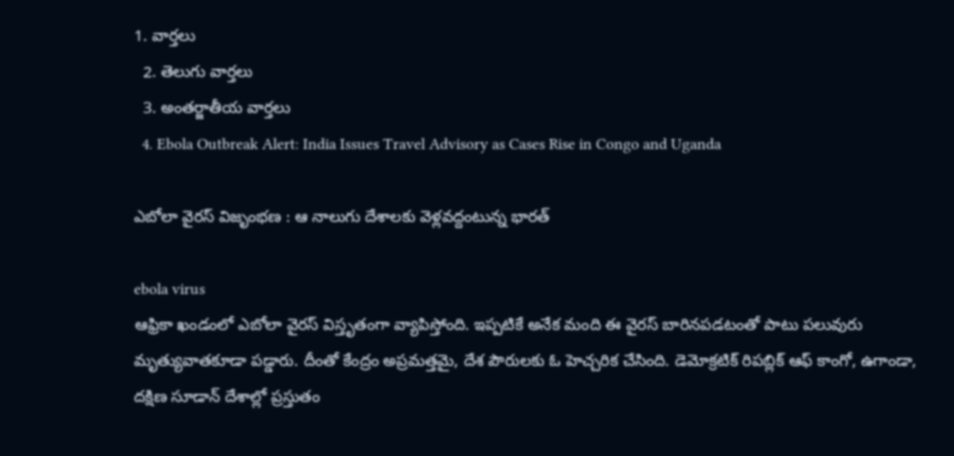1. వార్తలు
  2. తెలుగు వార్తలు
  3. అంతర్జాతీయ వార్తలు
  4. Ebola Outbreak Alert: India Issues Travel Advisory as Cases Rise in Congo and Uganda

ఎబోలా వైరస్ విజృంభణ : ఆ నాలుగు దేశాలకు వెళ్లవద్దంటున్న భారత్

ebola virus
ఆఫ్రికా ఖండంలో ఎబోలా వైరస్ విస్తృతంగా వ్యాపిస్తోంది. ఇప్పటికే అనేక మంది ఈ వైరస్ బారినపడటంతో పాటు పలువురు మృత్యువాతకూడా పడ్డారు. దీంతో కేంద్రం అప్రమత్తమై, దేశ పౌరులకు ఓ హెచ్చరిక చేసింది. డెమోక్రటిక్ రిపబ్లిక్ ఆఫ్ కాంగో, ఉగాండా, దక్షిణ సూడాన్ దేశాల్లో ప్రస్తుతం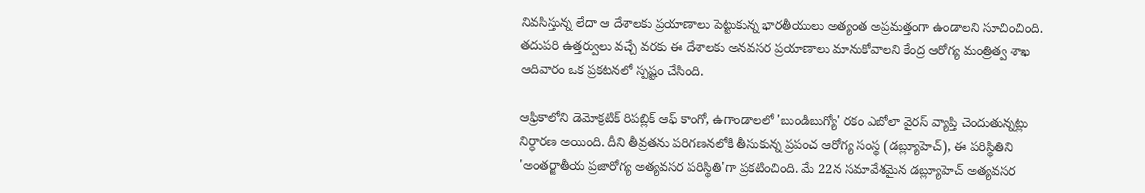నివసిస్తున్న లేదా ఆ దేశాలకు ప్రయాణాలు పెట్టుకున్న భారతీయులు అత్యంత అప్రమత్తంగా ఉండాలని సూచించింది. తదుపరి ఉత్తర్వులు వచ్చే వరకు ఈ దేశాలకు అనవసర ప్రయాణాలు మానుకోవాలని కేంద్ర ఆరోగ్య మంత్రిత్వ శాఖ ఆదివారం ఒక ప్రకటనలో స్పష్టం చేసింది.

ఆఫ్రికాలోని డెమోక్రటిక్ రిపబ్లిక్ ఆఫ్ కాంగో, ఉగాండాలలో 'బుండిబుగ్యో' రకం ఎబోలా వైరస్ వ్యాప్తి చెందుతున్నట్లు నిర్ధారణ అయింది. దీని తీవ్రతను పరిగణనలోకి తీసుకున్న ప్రపంచ ఆరోగ్య సంస్థ (డబ్ల్యూహెచ్), ఈ పరిస్థితిని 'అంతర్జాతీయ ప్రజారోగ్య అత్యవసర పరిస్థితి'గా ప్రకటించింది. మే 22న సమావేశమైన డబ్ల్యూహెచ్ అత్యవసర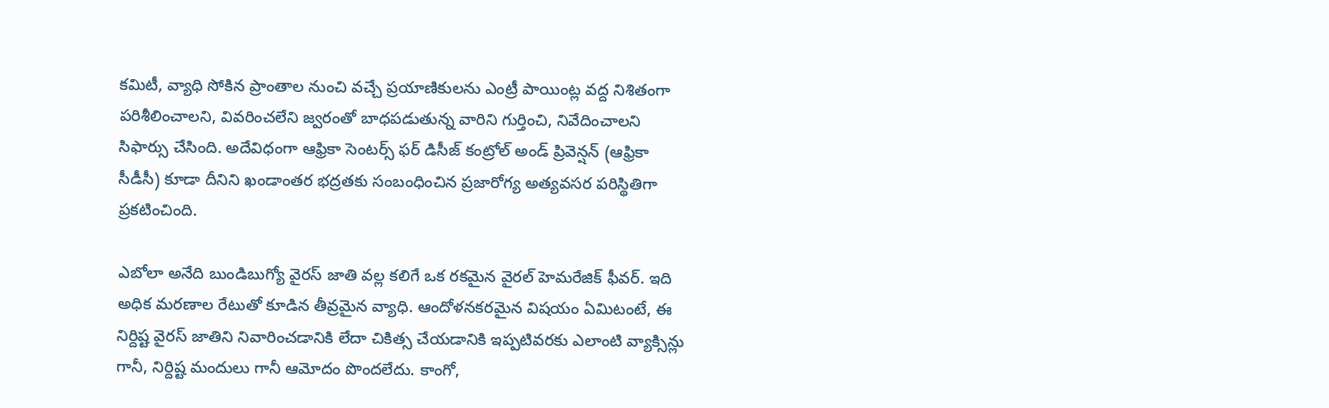కమిటీ, వ్యాధి సోకిన ప్రాంతాల నుంచి వచ్చే ప్రయాణికులను ఎంట్రీ పాయింట్ల వద్ద నిశితంగా పరిశీలించాలని, వివరించలేని జ్వరంతో బాధపడుతున్న వారిని గుర్తించి, నివేదించాలని సిఫార్సు చేసింది. అదేవిధంగా ఆఫ్రికా సెంటర్స్ ఫర్ డిసీజ్ కంట్రోల్ అండ్ ప్రివెన్షన్ (ఆఫ్రికా సీడీసీ) కూడా దీనిని ఖండాంతర భద్రతకు సంబంధించిన ప్రజారోగ్య అత్యవసర పరిస్థితిగా ప్రకటించింది.

ఎబోలా అనేది బుండిబుగ్యో వైరస్ జాతి వల్ల కలిగే ఒక రకమైన వైరల్ హెమరేజిక్ ఫీవర్. ఇది అధిక మరణాల రేటుతో కూడిన తీవ్రమైన వ్యాధి. ఆందోళనకరమైన విషయం ఏమిటంటే, ఈ నిర్దిష్ట వైరస్ జాతిని నివారించడానికి లేదా చికిత్స చేయడానికి ఇప్పటివరకు ఎలాంటి వ్యాక్సిన్లు గానీ, నిర్దిష్ట మందులు గానీ ఆమోదం పొందలేదు. కాంగో,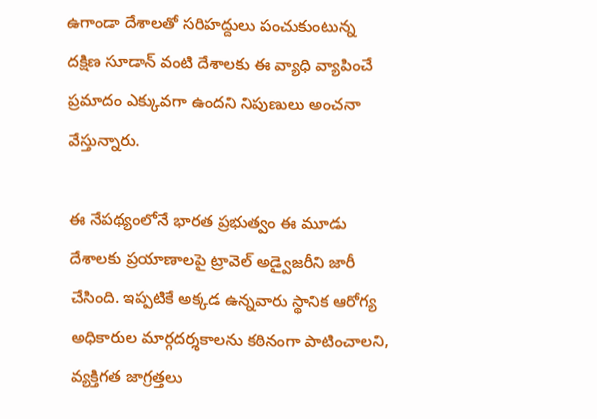ఉగాండా దేశాలతో సరిహద్దులు పంచుకుంటున్న దక్షిణ సూడాన్ వంటి దేశాలకు ఈ వ్యాధి వ్యాపించే ప్రమాదం ఎక్కువగా ఉందని నిపుణులు అంచనా వేస్తున్నారు.

ఈ నేపథ్యంలోనే భారత ప్రభుత్వం ఈ మూడు దేశాలకు ప్రయాణాలపై ట్రావెల్ అడ్వైజరీని జారీ చేసింది. ఇప్పటికే అక్కడ ఉన్నవారు స్థానిక ఆరోగ్య అధికారుల మార్గదర్శకాలను కఠినంగా పాటించాలని, వ్యక్తిగత జాగ్రత్తలు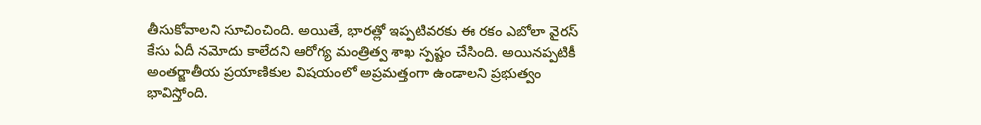తీసుకోవాలని సూచించింది. అయితే, భారత్లో ఇప్పటివరకు ఈ రకం ఎబోలా వైరస్ కేసు ఏదీ నమోదు కాలేదని ఆరోగ్య మంత్రిత్వ శాఖ స్పష్టం చేసింది. అయినప్పటికీ అంతర్జాతీయ ప్రయాణికుల విషయంలో అప్రమత్తంగా ఉండాలని ప్రభుత్వం భావిస్తోంది.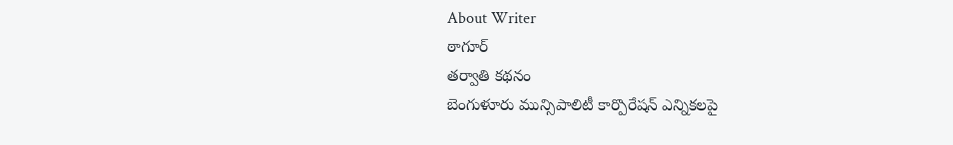About Writer
ఠాగూర్
తర్వాతి కథనం
బెంగుళూరు మున్సిపాలిటీ కార్పొరేషన్ ఎన్నికలపై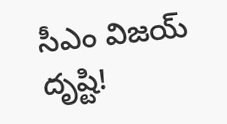సీఎం విజయ్ దృష్టి!